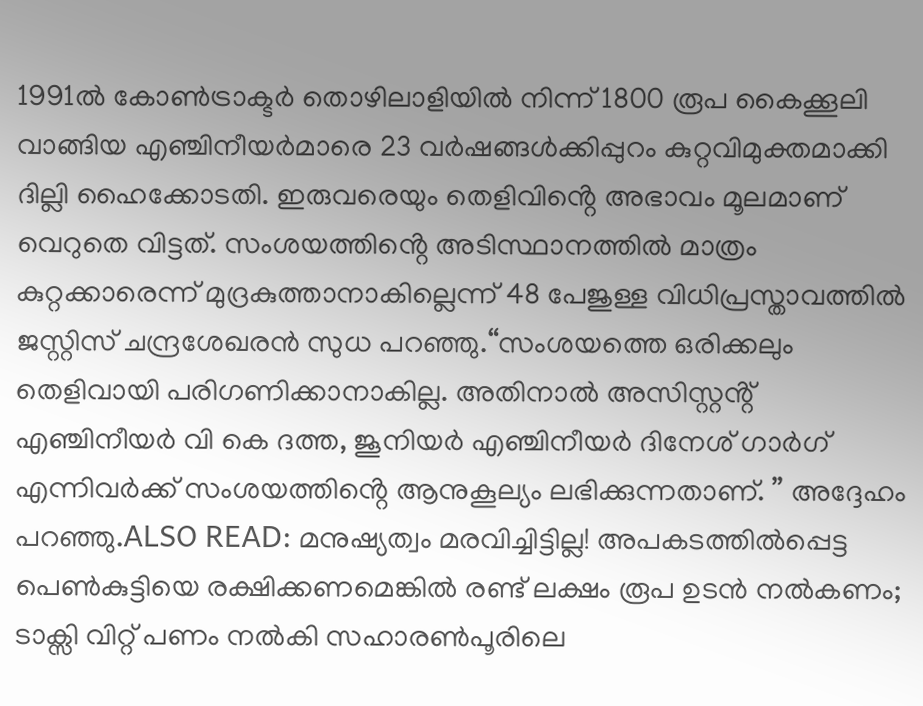1991ൽ കോണ്‍ട്രാക്ടർ തൊ‍ഴിലാളിയിൽ നിന്ന് 1800 രൂപ കൈക്കൂലി വാങ്ങിയ എഞ്ചിനീയർമാരെ 23 വർഷങ്ങള്‍ക്കിപ്പുറം കുറ്റവിമുക്തമാക്കി ദില്ലി ഹൈക്കോടതി. ഇരുവരെയും തെളിവിൻ്റെ അഭാവം മൂലമാണ് വെറുതെ വിട്ടത്. സംശയത്തിൻ്റെ അടിസ്ഥാനത്തിൽ മാത്രം കുറ്റക്കാരെന്ന് മുദ്രകുത്താനാകില്ലെന്ന് 48 പേജുള്ള വിധിപ്രസ്താവത്തിൽ ജസ്റ്റിസ് ചന്ദ്രശേഖരൻ സുധ പറഞ്ഞു.“സംശയത്തെ ഒരിക്കലും തെളിവായി പരിഗണിക്കാനാകില്ല. അതിനാൽ അസിസ്റ്റൻ്റ് എഞ്ചിനീയർ വി കെ ദത്ത, ജൂനിയർ എഞ്ചിനീയർ ദിനേശ് ഗാർഗ് എന്നിവർക്ക് സംശയത്തിൻ്റെ ആനുകൂല്യം ലഭിക്കുന്നതാണ്. ” അദ്ദേഹം പറഞ്ഞു.ALSO READ: മനുഷ്യത്വം മരവിച്ചിട്ടില്ല! അപകടത്തിൽപ്പെട്ട പെണ്‍കുട്ടിയെ രക്ഷിക്കണമെങ്കിൽ രണ്ട് ലക്ഷം രൂപ ഉടൻ നൽകണം; ടാക്സി വിറ്റ് പണം നൽകി സഹാരണ്‍പൂരിലെ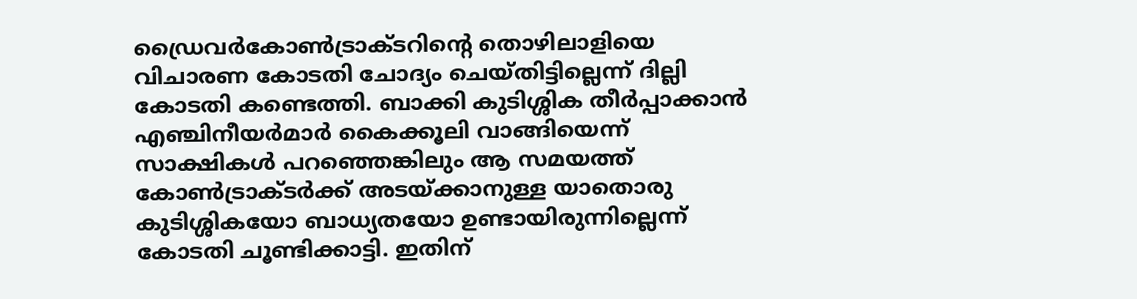ഡ്രൈവർകോണ്‍ട്രാക്ടറിൻ്റെ തൊ‍ഴിലാളിയെ വിചാരണ കോടതി ചോദ്യം ചെയ്തിട്ടില്ലെന്ന് ദില്ലി കോടതി കണ്ടെത്തി. ബാക്കി കുടിശ്ശിക തീർപ്പാക്കാൻ എഞ്ചിനീയർമാർ കൈക്കൂലി വാങ്ങിയെന്ന് സാക്ഷികള്‍ പറഞ്ഞെങ്കിലും ആ സമയത്ത് കോണ്‍ട്രാക്ടർക്ക് അടയ്ക്കാനുള്ള യാതൊരു കുടിശ്ശികയോ ബാധ്യതയോ ഉണ്ടായിരുന്നില്ലെന്ന് കോടതി ചൂണ്ടിക്കാട്ടി. ഇതിന്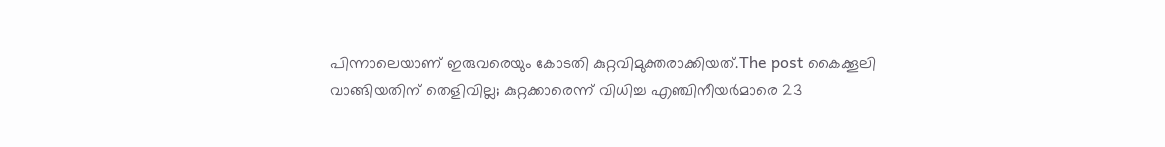പിന്നാലെയാണ് ഇരുവരെയും കോടതി കുറ്റവിമുക്തരാക്കിയത്.The post കൈക്കൂലി വാങ്ങിയതിന് തെളിവില്ല; കുറ്റക്കാരെന്ന് വിധിച്ച എഞ്ചിനീയർമാരെ 23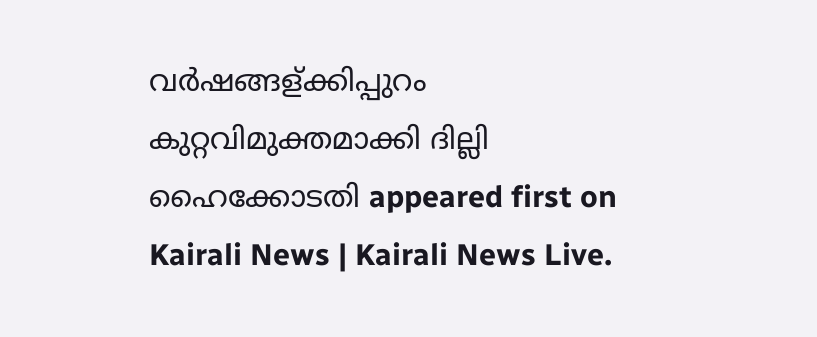വർഷങ്ങള്ക്കിപ്പുറം കുറ്റവിമുക്തമാക്കി ദില്ലി ഹൈക്കോടതി appeared first on Kairali News | Kairali News Live.